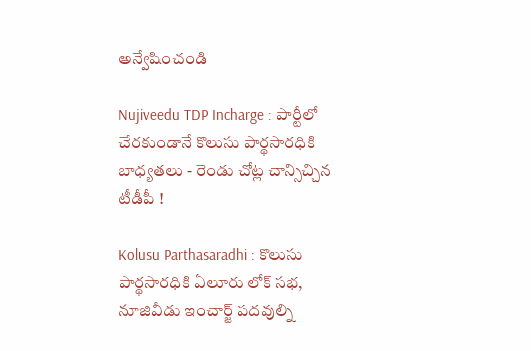అన్వేషించండి

Nujiveedu TDP Incharge : పార్టీలో చేరకుండానే కొలుసు పార్థసారధికి బాధ్యతలు - రెండు చోట్ల చాన్సిచ్చిన టీడీపీ !

Kolusu Parthasaradhi : కొలుసు పార్థసారధికి ఏలూరు లోక్ సభ, నూజివీడు ఇంచార్జ్ పదవుల్ని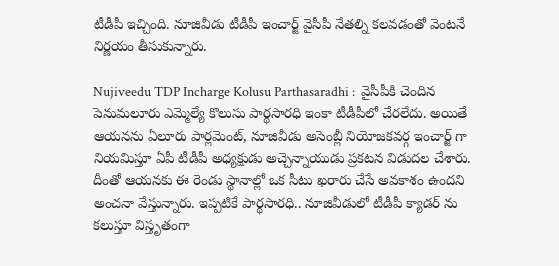టీడీపీ ఇచ్చింది. నూజివీడు టీడీపీ ఇంచార్జ్ వైసీపీ నేతల్ని కలవడంతో వెంటనే నిర్ణయం తీసుకున్నారు.

Nujiveedu TDP Incharge Kolusu Parthasaradhi :  వైసీపీకి చెందిన పెనుమలూరు ఎమ్మెల్యే కొలుసు పార్థసారధి ఇంకా టీడీపీలో చేరలేదు. అయితే ఆయనను ఏలూరు పార్లమెంట్, నూజివీడు అసెంబ్లీ నియోజకవర్గ ఇంచార్జ్ గా నియమిస్తూ ఏపీ టీడీపీ అధ్యక్షుడు అచ్చెన్నాయుడు ప్రకటన విడుదల చేశారు. దీంతో ఆయనకు ఈ రెండు స్థానాల్లో ఒక సీటు ఖరారు చేసే అవకాశం ఉందని అంచనా వేస్తున్నారు. ఇప్పటికే పార్థసారధి.. నూజివీడులో టీడీపీ క్యాడర్ ను కలుస్తూ విస్తృతంగా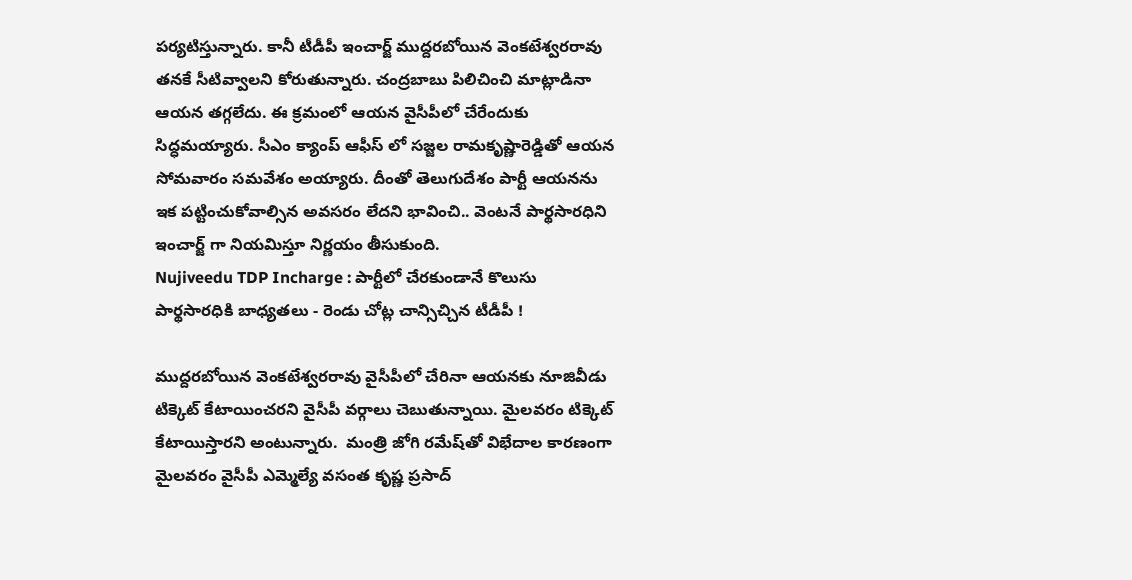పర్యటిస్తున్నారు. కానీ టీడీపీ ఇంచార్జ్ ముద్దరబోయిన వెంకటేశ్వరరావు తనకే సీటివ్వాలని కోరుతున్నారు. చంద్రబాబు పిలిచించి మాట్లాడినా ఆయన తగ్గలేదు. ఈ క్రమంలో ఆయన వైసీపీలో చేరేందుకు సిద్ధమయ్యారు. సీఎం క్యాంప్ ఆఫీస్ లో సజ్జల రామకృష్ణారెడ్డితో ఆయన సోమవారం సమవేశం అయ్యారు. దీంతో తెలుగుదేశం పార్టీ ఆయనను ఇక పట్టించుకోవాల్సిన అవసరం లేదని భావించి.. వెంటనే పార్థసారధిని ఇంచార్జ్ గా నియమిస్తూ నిర్ణయం తీసుకుంది.
Nujiveedu TDP Incharge : పార్టీలో చేరకుండానే కొలుసు పార్థసారధికి బాధ్యతలు - రెండు చోట్ల చాన్సిచ్చిన టీడీపీ !

ముద్దరబోయిన వెంకటేశ్వరరావు వైసీపీలో చేరినా ఆయనకు నూజివీడు టిక్కెట్ కేటాయించరని వైసీపీ వర్గాలు చెబుతున్నాయి. మైలవరం టిక్కెట్ కేటాయిస్తారని అంటున్నారు.  మంత్రి జోగి రమేష్‌తో విభేదాల కారణంగా మైలవరం వైసీపీ ఎమ్మెల్యే వసంత కృష్ణ ప్రసాద్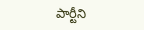పార్టీని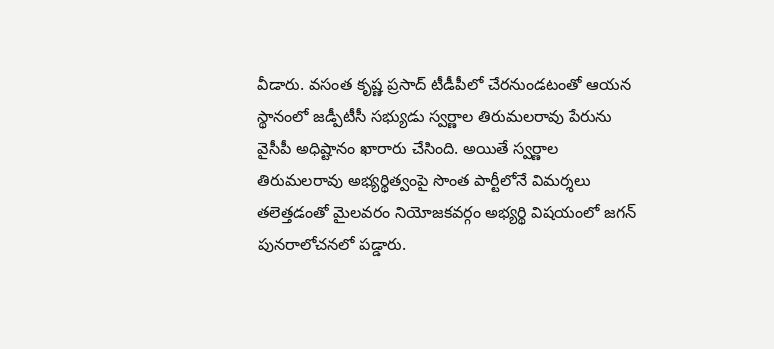వీడారు. వసంత కృష్ణ ప్రసాద్ టీడీపీలో చేరనుండటంతో ఆయన స్థానంలో జడ్పీటీసీ సభ్యుడు స్వర్ణాల తిరుమలరావు పేరును వైసీపీ అధిష్టానం ఖారారు చేసింది. అయితే స్వర్ణాల తిరుమలరావు అభ్యర్థిత్వంపై సొంత పార్టీలోనే విమర్శలు తలెత్తడంతో మైలవరం నియోజకవర్గం అభ్యర్థి విషయంలో జగన్ పునరాలోచనలో పడ్డారు.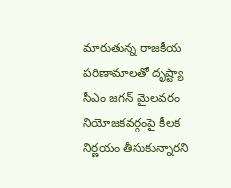మారుతున్న రాజకీయ పరిణామాలతో దృష్ట్యా సీఎం జగన్ మైలవరం నియోజకవర్గంపై కీలక నిర్ణయం తీసుకున్నారని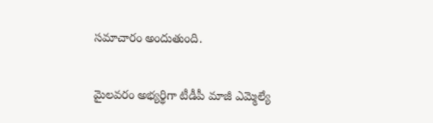సమాచారం అందుతుంది.

మైలవరం అభ్యర్థిగా టీడీపీ మాజీ ఎమ్మెల్యే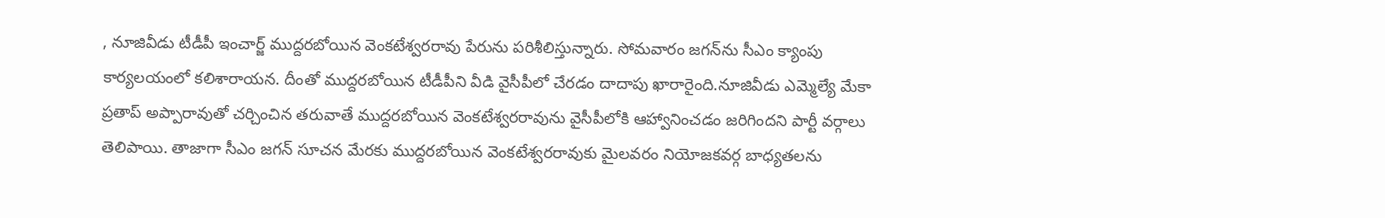, నూజివీడు టీడీపీ ఇంచార్జ్ ముద్దరబోయిన వెంకటేశ్వరరావు పేరును పరిశీలిస్తున్నారు. సోమవారం జగన్‌ను సీఎం క్యాంపు కార్యలయంలో కలిశారాయన. దీంతో ముద్దరబోయిన టీడీపీని వీడి వైసీపీలో చేరడం దాదాపు ఖారారైంది.నూజివీడు ఎమ్మెల్యే మేకా ప్రతాప్ అప్పారావుతో చర్చించిన తరువాతే ముద్దరబోయిన వెంకటేశ్వరరావును వైసీపీలోకి ఆహ్వానించడం జరిగిందని పార్టీ వర్గాలు తెలిపాయి. తాజాగా సీఎం జగన్ సూచన మేరకు ముద్దరబోయిన వెంకటేశ్వరరావుకు మైలవరం నియోజకవర్గ బాధ్యతలను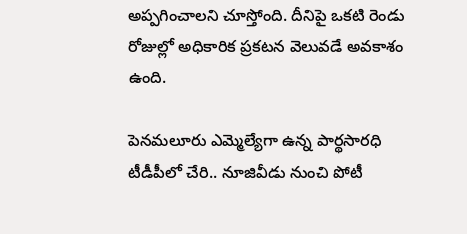అప్పగించాలని చూస్తోంది. దీనిపై ఒకటి రెండు రోజుల్లో అధికారిక ప్రకటన వెలువడే అవకాశం ఉంది.

పెనమలూరు ఎమ్మెల్యేగా ఉన్న పార్థసారధి టీడీపీలో చేరి.. నూజివీడు నుంచి పోటీ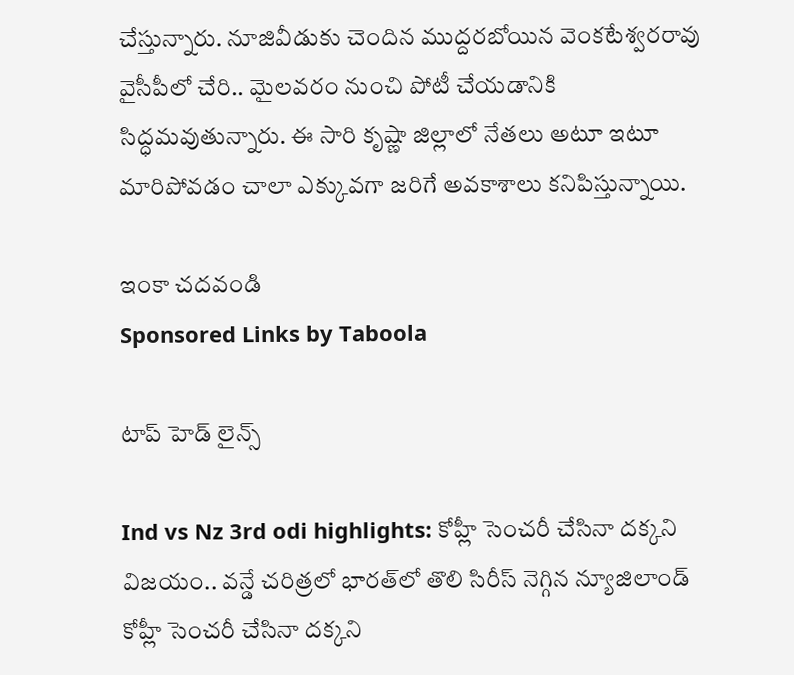చేస్తున్నారు. నూజివీడుకు చెందిన ముద్దరబోయిన వెంకటేశ్వరరావు వైసీపీలో చేరి.. మైలవరం నుంచి పోటీ చేయడానికి సిద్ధమవుతున్నారు. ఈ సారి కృష్ణా జిల్లాలో నేతలు అటూ ఇటూ మారిపోవడం చాలా ఎక్కువగా జరిగే అవకాశాలు కనిపిస్తున్నాయి.

ఇంకా చదవండి
Sponsored Links by Taboola

టాప్ హెడ్ లైన్స్

Ind vs Nz 3rd odi highlights: కోహ్లీ సెంచరీ చేసినా దక్కని విజయం.. వన్డే చరిత్రలో భారత్‌లో తొలి సిరీస్ నెగ్గిన న్యూజిలాండ్
కోహ్లీ సెంచరీ చేసినా దక్కని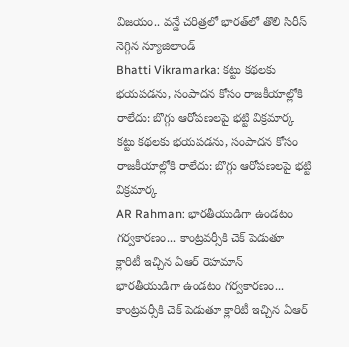విజయం.. వన్డే చరిత్రలో భారత్‌లో తొలి సిరీస్ నెగ్గిన న్యూజిలాండ్
Bhatti Vikramarka: కట్టు కథలకు భయపడను, సంపాదన కోసం రాజకీయాల్లోకి రాలేదు: బొగ్గు ఆరోపణలపై భట్టి విక్రమార్క
కట్టు కథలకు భయపడను, సంపాదన కోసం రాజకీయాల్లోకి రాలేదు: బొగ్గు ఆరోపణలపై భట్టి విక్రమార్క
AR Rahman: భారతీయుడిగా ఉండటం గర్వకారణం... కాంట్రవర్సీకి చెక్ పెడుతూ క్లారిటీ ఇచ్చిన ఏఆర్ రెహమాన్
భారతీయుడిగా ఉండటం గర్వకారణం... కాంట్రవర్సీకి చెక్ పెడుతూ క్లారిటీ ఇచ్చిన ఏఆర్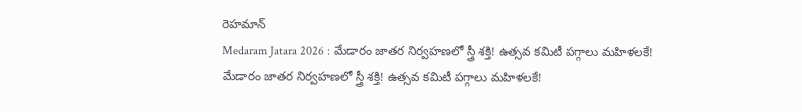రెహమాన్
Medaram Jatara 2026 : మేడారం జాతర నిర్వహణలో స్త్రీ శక్తి! ఉత్సవ కమిటీ పగ్గాలు మహిళలకే!
మేడారం జాతర నిర్వహణలో స్త్రీ శక్తి! ఉత్సవ కమిటీ పగ్గాలు మహిళలకే!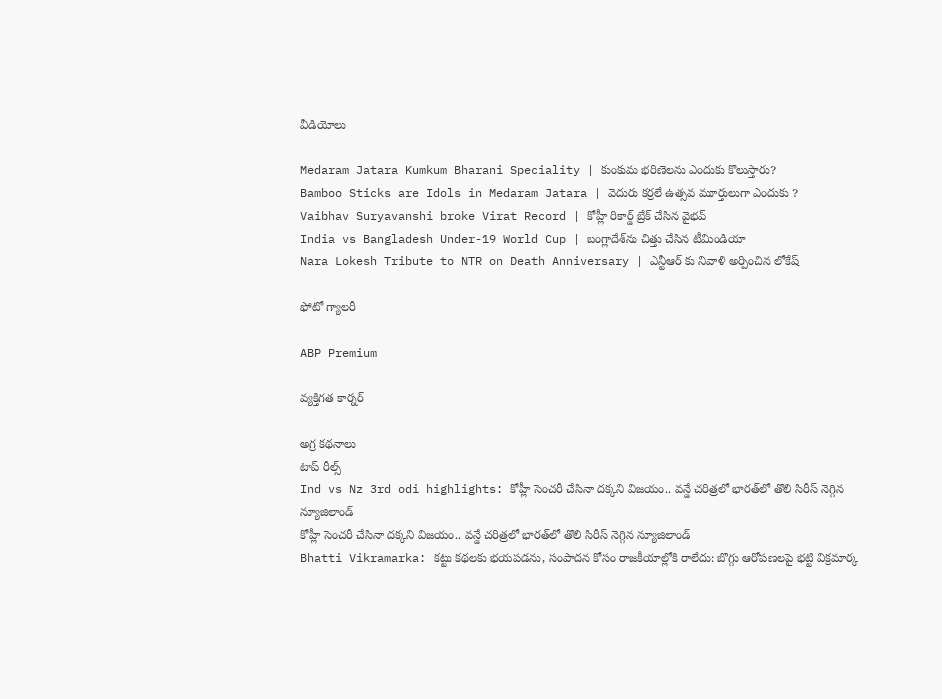వీడియోలు

Medaram Jatara Kumkum Bharani Speciality | కుంకుమ భరిణెలను ఎందుకు కొలుస్తారు?
Bamboo Sticks are Idols in Medaram Jatara | వెదురు కర్రలే ఉత్సవ మూర్తులుగా ఎందుకు ?
Vaibhav Suryavanshi broke Virat Record | కోహ్లీ రికార్డ్ బ్రేక్ చేసిన వైభవ్
India vs Bangladesh Under-19 World Cup | బంగ్లాదేశ్‌ను చిత్తు చేసిన టీమిండియా
Nara Lokesh Tribute to NTR on Death Anniversary | ఎన్టీఆర్ కు నివాళి అర్పించిన లోకేష్

ఫోటో గ్యాలరీ

ABP Premium

వ్యక్తిగత కార్నర్

అగ్ర కథనాలు
టాప్ రీల్స్
Ind vs Nz 3rd odi highlights: కోహ్లీ సెంచరీ చేసినా దక్కని విజయం.. వన్డే చరిత్రలో భారత్‌లో తొలి సిరీస్ నెగ్గిన న్యూజిలాండ్
కోహ్లీ సెంచరీ చేసినా దక్కని విజయం.. వన్డే చరిత్రలో భారత్‌లో తొలి సిరీస్ నెగ్గిన న్యూజిలాండ్
Bhatti Vikramarka: కట్టు కథలకు భయపడను, సంపాదన కోసం రాజకీయాల్లోకి రాలేదు: బొగ్గు ఆరోపణలపై భట్టి విక్రమార్క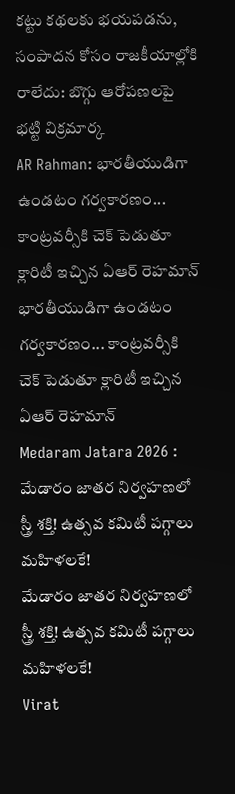కట్టు కథలకు భయపడను, సంపాదన కోసం రాజకీయాల్లోకి రాలేదు: బొగ్గు ఆరోపణలపై భట్టి విక్రమార్క
AR Rahman: భారతీయుడిగా ఉండటం గర్వకారణం... కాంట్రవర్సీకి చెక్ పెడుతూ క్లారిటీ ఇచ్చిన ఏఆర్ రెహమాన్
భారతీయుడిగా ఉండటం గర్వకారణం... కాంట్రవర్సీకి చెక్ పెడుతూ క్లారిటీ ఇచ్చిన ఏఆర్ రెహమాన్
Medaram Jatara 2026 : మేడారం జాతర నిర్వహణలో స్త్రీ శక్తి! ఉత్సవ కమిటీ పగ్గాలు మహిళలకే!
మేడారం జాతర నిర్వహణలో స్త్రీ శక్తి! ఉత్సవ కమిటీ పగ్గాలు మహిళలకే!
Virat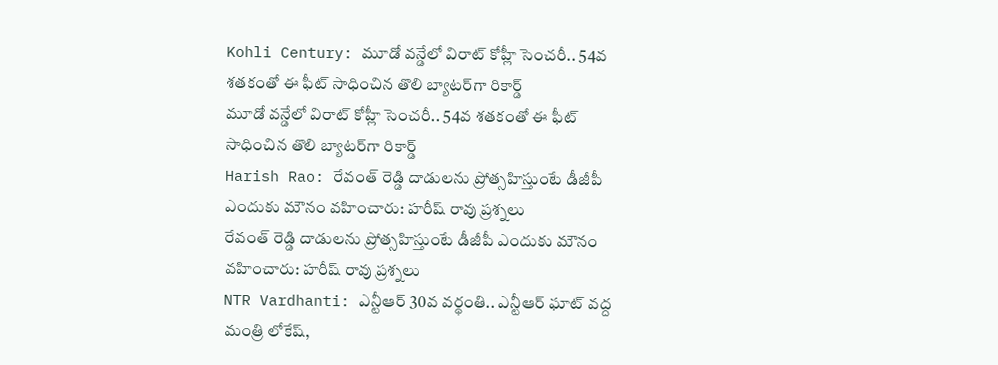Kohli Century: మూడో వన్డేలో విరాట్ కోహ్లీ సెంచరీ.. 54వ శతకంతో ఈ ఫీట్ సాధించిన తొలి బ్యాటర్‌గా రికార్డ్
మూడో వన్డేలో విరాట్ కోహ్లీ సెంచరీ.. 54వ శతకంతో ఈ ఫీట్ సాధించిన తొలి బ్యాటర్‌గా రికార్డ్
Harish Rao: రేవంత్ రెడ్డి దాడులను ప్రోత్సహిస్తుంటే డీజీపీ ఎందుకు మౌనం వహించారు: హరీష్ రావు ప్రశ్నలు
రేవంత్ రెడ్డి దాడులను ప్రోత్సహిస్తుంటే డీజీపీ ఎందుకు మౌనం వహించారు: హరీష్ రావు ప్రశ్నలు
NTR Vardhanti: ఎన్టీఆర్ 30వ వర్థంతి.. ఎన్టీఆర్ ఘాట్ వద్ద మంత్రి లోకేష్,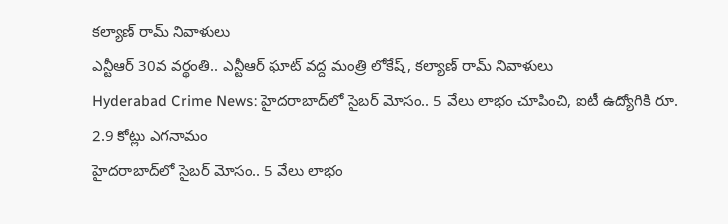కల్యాణ్ రామ్ నివాళులు
ఎన్టీఆర్ 30వ వర్థంతి.. ఎన్టీఆర్ ఘాట్ వద్ద మంత్రి లోకేష్, కల్యాణ్ రామ్ నివాళులు
Hyderabad Crime News: హైదరాబాద్‌లో సైబర్ మోసం.. 5 వేలు లాభం చూపించి, ఐటీ ఉద్యోగికి రూ. 2.9 కోట్లు ఎగనామం
హైదరాబాద్‌లో సైబర్ మోసం.. 5 వేలు లాభం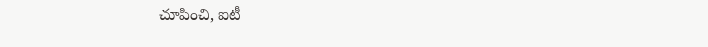చూపించి, ఐటీ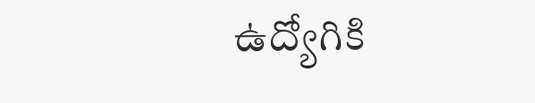ఉద్యోగికి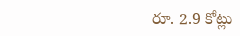రూ. 2.9 కోట్లు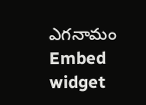ఎగనామం
Embed widget